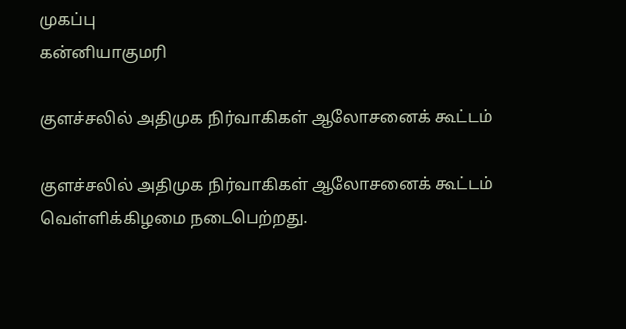முகப்பு
கன்னியாகுமரி

குளச்சலில் அதிமுக நிர்வாகிகள் ஆலோசனைக் கூட்டம்

குளச்சலில் அதிமுக நிர்வாகிகள் ஆலோசனைக் கூட்டம் வெள்ளிக்கிழமை நடைபெற்றது.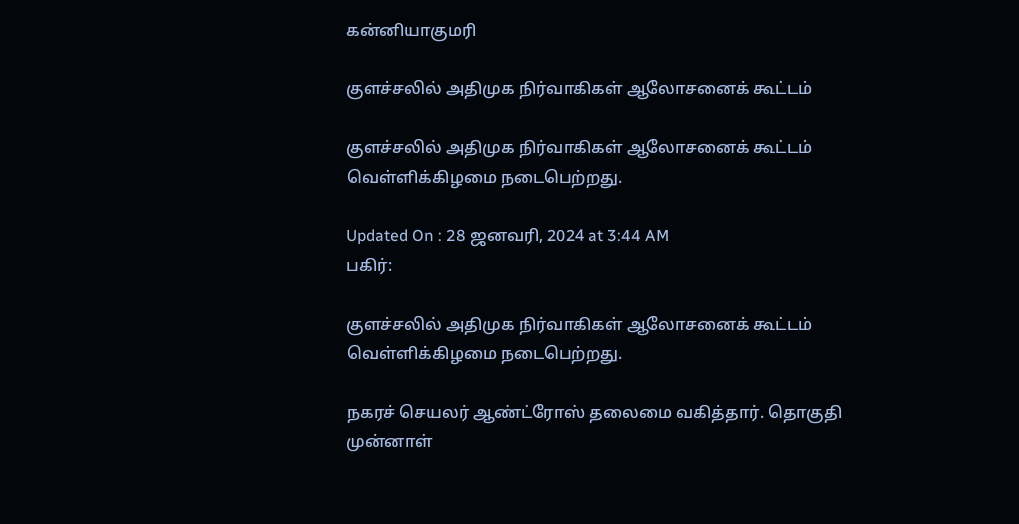கன்னியாகுமரி

குளச்சலில் அதிமுக நிர்வாகிகள் ஆலோசனைக் கூட்டம்

குளச்சலில் அதிமுக நிர்வாகிகள் ஆலோசனைக் கூட்டம் வெள்ளிக்கிழமை நடைபெற்றது.

Updated On : 28 ஜனவரி, 2024 at 3:44 AM
பகிர்:

குளச்சலில் அதிமுக நிர்வாகிகள் ஆலோசனைக் கூட்டம் வெள்ளிக்கிழமை நடைபெற்றது.

நகரச் செயலர் ஆண்ட்ரோஸ் தலைமை வகித்தார். தொகுதி முன்னாள்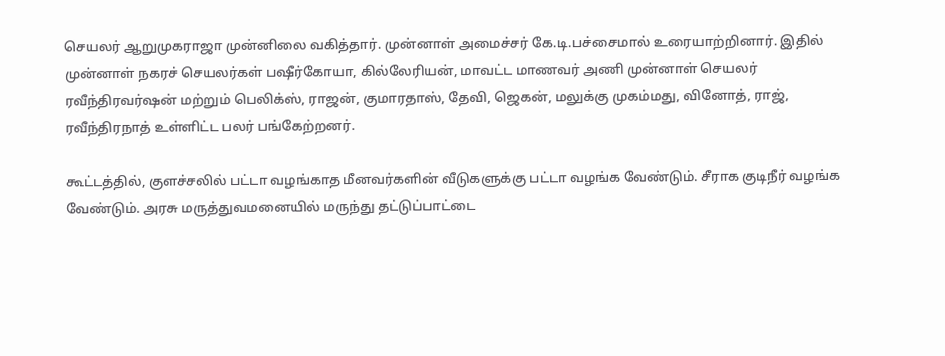செயலர் ஆறுமுகராஜா முன்னிலை வகித்தார். முன்னாள் அமைச்சர் கே.டி.பச்சைமால் உரையாற்றினார். இதில் முன்னாள் நகரச் செயலர்கள் பஷீர்கோயா, கில்லேரியன், மாவட்ட மாணவர் அணி முன்னாள் செயலர் ரவீந்திரவர்ஷன் மற்றும் பெலிக்ஸ், ராஜன், குமாரதாஸ், தேவி, ஜெகன், மலுக்கு முகம்மது, வினோத், ராஜ், ரவீந்திரநாத் உள்ளிட்ட பலர் பங்கேற்றனர்.

கூட்டத்தில், குளச்சலில் பட்டா வழங்காத மீனவர்களின் வீடுகளுக்கு பட்டா வழங்க வேண்டும். சீராக குடிநீர் வழங்க வேண்டும். அரசு மருத்துவமனையில் மருந்து தட்டுப்பாட்டை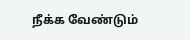நீக்க வேண்டும்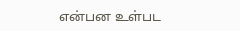என்பன உள்பட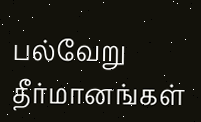பல்வேறு தீர்மானங்கள்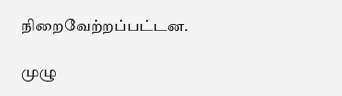நிறைவேற்றப்பட்டன.

முழு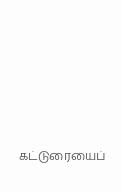கட்டுரையைப்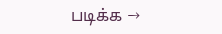படிக்க →